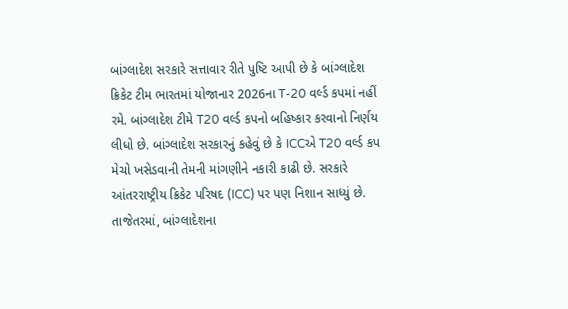બાંગ્લાદેશ સરકારે સત્તાવાર રીતે પુષ્ટિ આપી છે કે બાંગ્લાદેશ ક્રિકેટ ટીમ ભારતમાં યોજાનાર 2026ના T-20 વર્લ્ડ કપમાં નહીં રમે. બાંગ્લાદેશ ટીમે T20 વર્લ્ડ કપનો બહિષ્કાર કરવાનો નિર્ણય લીધો છે. બાંગ્લાદેશ સરકારનું કહેવું છે કે ICCએ T20 વર્લ્ડ કપ મેચો ખસેડવાની તેમની માંગણીને નકારી કાઢી છે. સરકારે આંતરરાષ્ટ્રીય ક્રિકેટ પરિષદ (ICC) પર પણ નિશાન સાધ્યું છે.
તાજેતરમાં, બાંગ્લાદેશના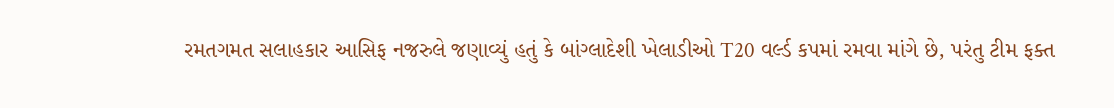રમતગમત સલાહકાર આસિફ નજરુલે જણાવ્યું હતું કે બાંગ્લાદેશી ખેલાડીઓ T20 વર્લ્ડ કપમાં રમવા માંગે છે, પરંતુ ટીમ ફક્ત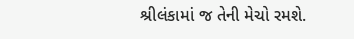શ્રીલંકામાં જ તેની મેચો રમશે.